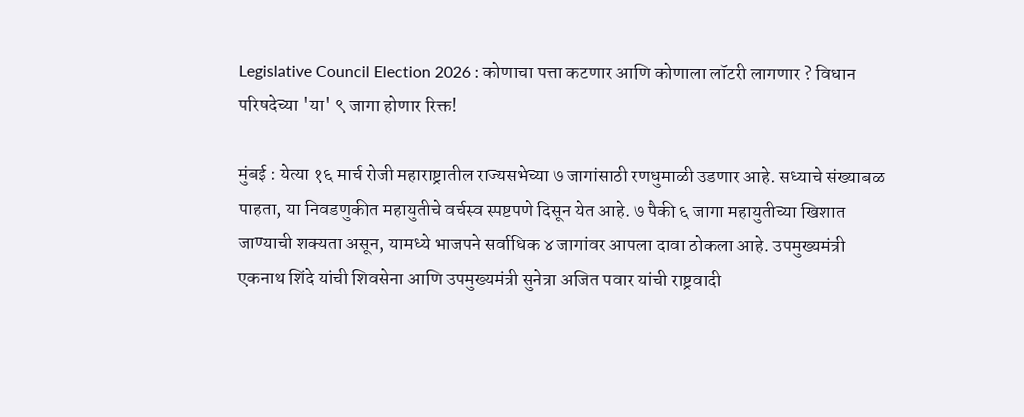Legislative Council Election 2026 : कोणाचा पत्ता कटणार आणि कोणाला लॉटरी लागणार ? विधान परिषदेच्या 'या' ९ जागा होणार रिक्त!

मुंबई : येत्या १६ मार्च रोजी महाराष्ट्रातील राज्यसभेच्या ७ जागांसाठी रणधुमाळी उडणार आहे. सध्याचे संख्याबळ पाहता, या निवडणुकीत महायुतीचे वर्चस्व स्पष्टपणे दिसून येत आहे. ७ पैकी ६ जागा महायुतीच्या खिशात जाण्याची शक्यता असून, यामध्ये भाजपने सर्वाधिक ४ जागांवर आपला दावा ठोकला आहे. उपमुख्यमंत्री एकनाथ शिंदे यांची शिवसेना आणि उपमुख्यमंत्री सुनेत्रा अजित पवार यांची राष्ट्रवादी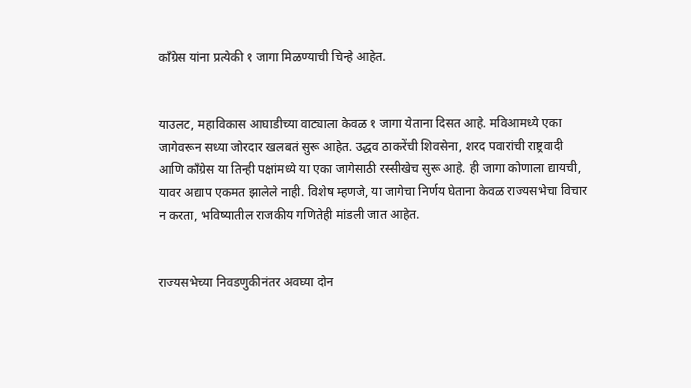काँग्रेस यांना प्रत्येकी १ जागा मिळण्याची चिन्हे आहेत.


याउलट, महाविकास आघाडीच्या वाट्याला केवळ १ जागा येताना दिसत आहे. मविआमध्ये एका जागेवरून सध्या जोरदार खलबतं सुरू आहेत. उद्धव ठाकरेंची शिवसेना, शरद पवारांची राष्ट्रवादी आणि काँग्रेस या तिन्ही पक्षांमध्ये या एका जागेसाठी रस्सीखेच सुरू आहे. ही जागा कोणाला द्यायची, यावर अद्याप एकमत झालेले नाही. विशेष म्हणजे, या जागेचा निर्णय घेताना केवळ राज्यसभेचा विचार न करता, भविष्यातील राजकीय गणितेही मांडली जात आहेत.


राज्यसभेच्या निवडणुकीनंतर अवघ्या दोन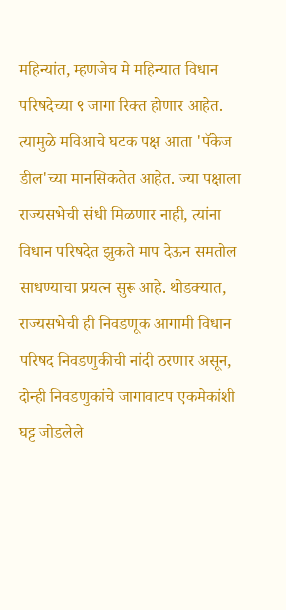महिन्यांत, म्हणजेच मे महिन्यात विधान परिषदेच्या ९ जागा रिक्त होणार आहेत. त्यामुळे मविआचे घटक पक्ष आता 'पॅकेज डील'च्या मानसिकतेत आहेत. ज्या पक्षाला राज्यसभेची संधी मिळणार नाही, त्यांना विधान परिषदेत झुकते माप देऊन समतोल साधण्याचा प्रयत्न सुरू आहे. थोडक्यात, राज्यसभेची ही निवडणूक आगामी विधान परिषद निवडणुकीची नांदी ठरणार असून, दोन्ही निवडणुकांचे जागावाटप एकमेकांशी घट्ट जोडलेले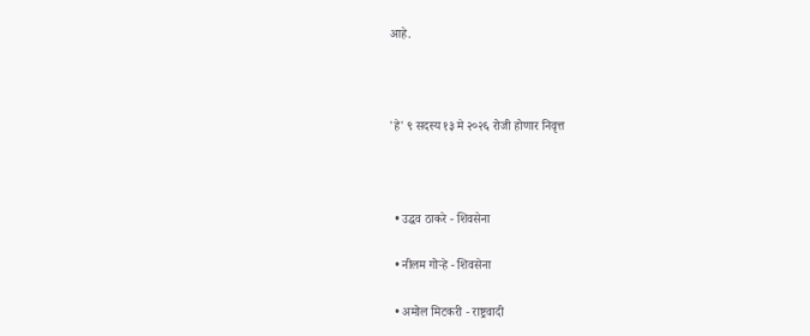आहे.



'हे' ९ सदस्य १३ मे २०२६ रोजी होणार निवृत्त



  • उद्धव ठाकरे - शिवसेना

  • नीलम गोऱ्हे - शिवसेना

  • अमोल मिटकरी - राष्ट्रवादी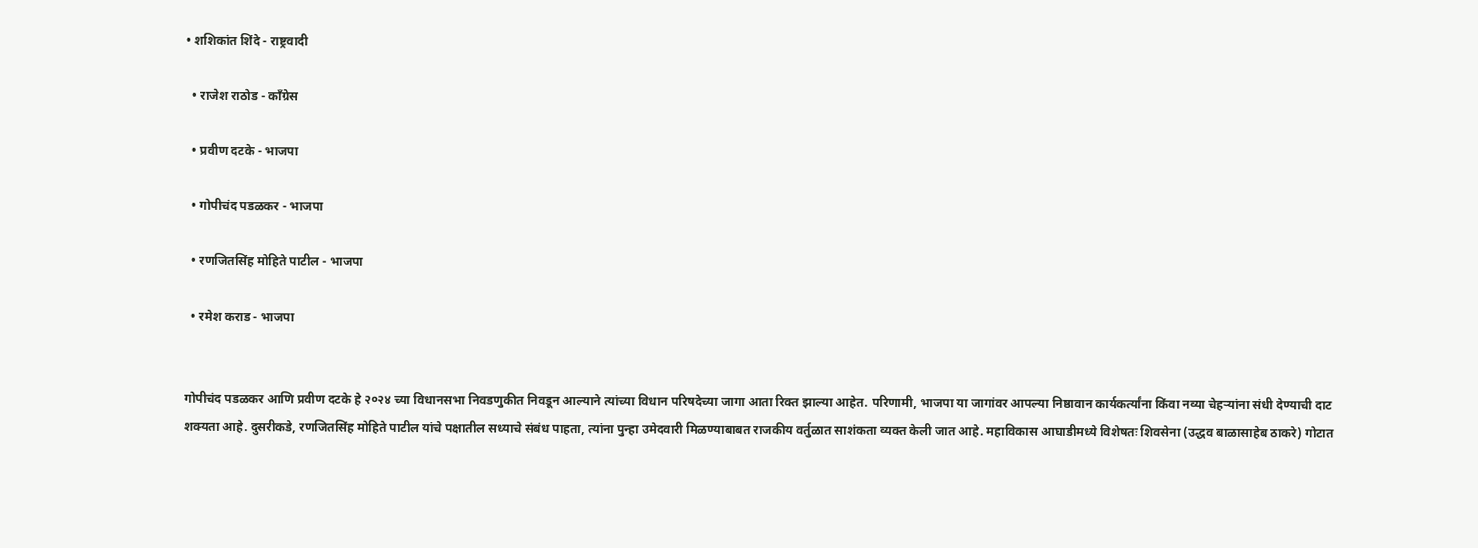• शशिकांत शिंदे - राष्ट्रवादी

  • राजेश राठोड - काँग्रेस

  • प्रवीण दटके - भाजपा

  • गोपीचंद पडळकर - भाजपा

  • रणजितसिंह मोहिते पाटील - भाजपा

  • रमेश कराड - भाजपा


गोपीचंद पडळकर आणि प्रवीण दटके हे २०२४ च्या विधानसभा निवडणुकीत निवडून आल्याने त्यांच्या विधान परिषदेच्या जागा आता रिक्त झाल्या आहेत. परिणामी, भाजपा या जागांवर आपल्या निष्ठावान कार्यकर्त्यांना किंवा नव्या चेहऱ्यांना संधी देण्याची दाट शक्यता आहे. दुसरीकडे, रणजितसिंह मोहिते पाटील यांचे पक्षातील सध्याचे संबंध पाहता, त्यांना पुन्हा उमेदवारी मिळण्याबाबत राजकीय वर्तुळात साशंकता व्यक्त केली जात आहे. महाविकास आघाडीमध्ये विशेषतः शिवसेना (उद्धव बाळासाहेब ठाकरे) गोटात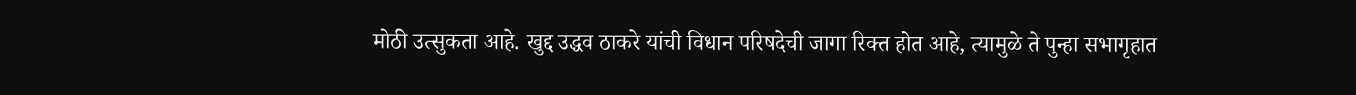मोठी उत्सुकता आहे. खुद्द उद्धव ठाकरे यांची विधान परिषदेची जागा रिक्त होत आहे, त्यामुळे ते पुन्हा सभागृहात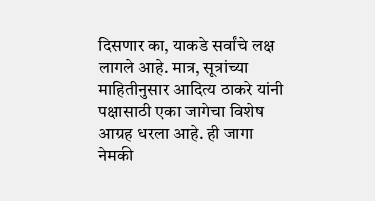दिसणार का, याकडे सर्वांचे लक्ष लागले आहे. मात्र, सूत्रांच्या माहितीनुसार आदित्य ठाकरे यांनी पक्षासाठी एका जागेचा विशेष आग्रह धरला आहे. ही जागा नेमकी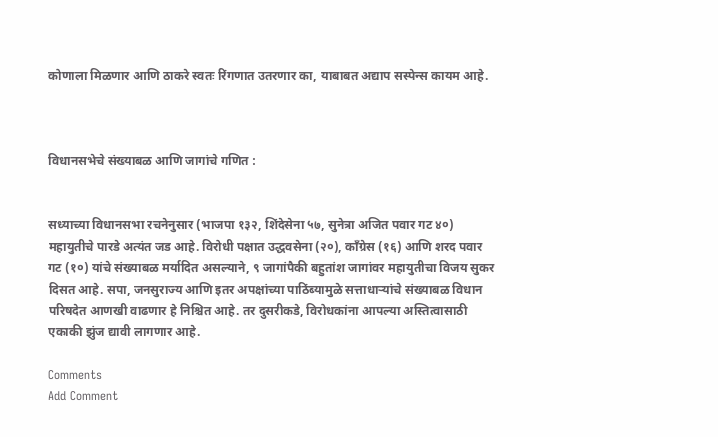कोणाला मिळणार आणि ठाकरे स्वतः रिंगणात उतरणार का, याबाबत अद्याप सस्पेन्स कायम आहे.



विधानसभेचे संख्याबळ आणि जागांचे गणित :


सध्याच्या विधानसभा रचनेनुसार (भाजपा १३२, शिंदेसेना ५७, सुनेत्रा अजित पवार गट ४०) महायुतीचे पारडे अत्यंत जड आहे. विरोधी पक्षात उद्धवसेना (२०), काँग्रेस (१६) आणि शरद पवार गट (१०) यांचे संख्याबळ मर्यादित असल्याने, ९ जागांपैकी बहुतांश जागांवर महायुतीचा विजय सुकर दिसत आहे. सपा, जनसुराज्य आणि इतर अपक्षांच्या पाठिंब्यामुळे सत्ताधाऱ्यांचे संख्याबळ विधान परिषदेत आणखी वाढणार हे निश्चित आहे. तर दुसरीकडे, विरोधकांना आपल्या अस्तित्वासाठी एकाकी झुंज द्यावी लागणार आहे.

Comments
Add Comment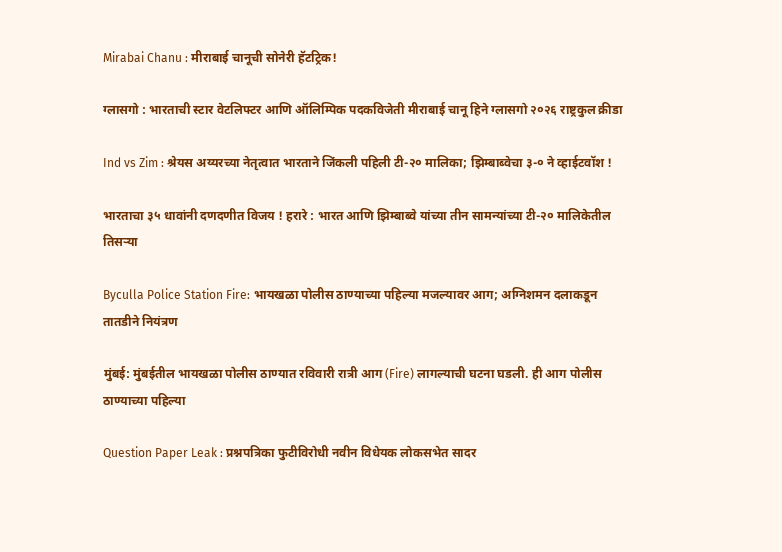Mirabai Chanu : मीराबाई चानूची सोनेरी हॅटट्रिक!

ग्लासगो : भारताची स्टार वेटलिफ्टर आणि ऑलिम्पिक पदकविजेती मीराबाई चानू हिने ग्लासगो २०२६ राष्ट्रकुल क्रीडा

Ind vs Zim : श्रेयस अय्यरच्या नेतृत्वात भारताने जिंकली पहिली टी-२० मालिका; झिम्बाब्वेचा ३-० ने व्हाईटवॉश !

भारताचा ३५ धावांनी दणदणीत विजय ! हरारे : भारत आणि झिम्बाब्वे यांच्या तीन सामन्यांच्या टी-२० मालिकेतील तिसऱ्या

Byculla Police Station Fire: भायखळा पोलीस ठाण्याच्या पहिल्या मजल्यावर आग; अग्निशमन दलाकडून तातडीने नियंत्रण

मुंबई: मुंबईतील भायखळा पोलीस ठाण्यात रविवारी रात्री आग (Fire) लागल्याची घटना घडली. ही आग पोलीस ठाण्याच्या पहिल्या

Question Paper Leak : प्रश्नपत्रिका फुटीविरोधी नवीन विधेयक लोकसभेत सादर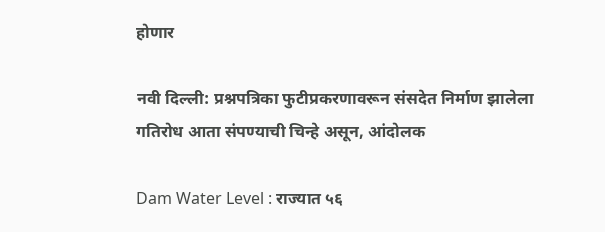होणार

नवी दिल्ली: प्रश्नपत्रिका फुटीप्रकरणावरून संसदेत निर्माण झालेला गतिरोध आता संपण्याची चिन्हे असून, आंदोलक

Dam Water Level : राज्यात ५६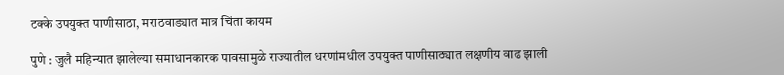टक्के उपयुक्त पाणीसाठा, मराठवाड्यात मात्र चिंता कायम

पुणे : जुलै महिन्यात झालेल्या समाधानकारक पावसामुळे राज्यातील धरणांमधील उपयुक्त पाणीसाठ्यात लक्षणीय वाढ झाली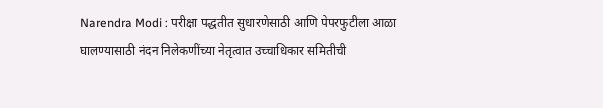Narendra Modi : परीक्षा पद्धतीत सुधारणेसाठी आणि पेपरफुटीला आळा घालण्यासाठी नंदन निलेकणींच्या नेतृत्वात उच्चाधिकार समितीची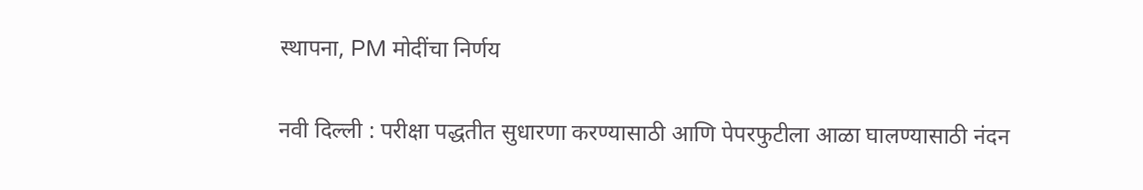स्थापना, PM मोदींचा निर्णय

नवी दिल्ली : परीक्षा पद्धतीत सुधारणा करण्यासाठी आणि पेपरफुटीला आळा घालण्यासाठी नंदन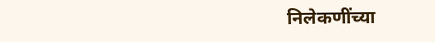निलेकणींच्या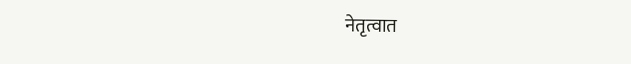नेतृत्वात